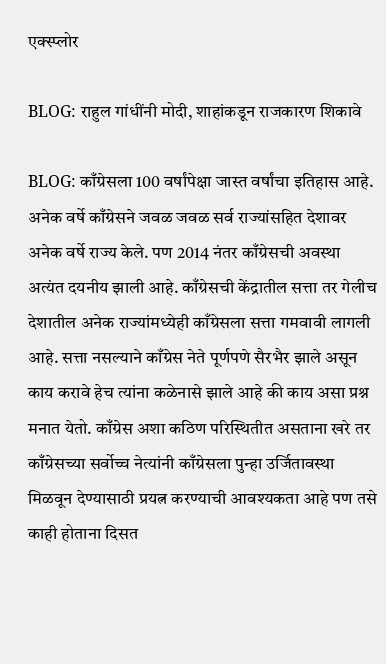एक्स्प्लोर

BLOG: राहुल गांधींनी मोदी, शाहांकडून राजकारण शिकावे

BLOG: काँग्रेसला 100 वर्षांपेक्षा जास्त वर्षांचा इतिहास आहे. अनेक वर्षे काँग्रेसने जवळ जवळ सर्व राज्यांसहित देशावर अनेक वर्षे राज्य केले. पण 2014 नंतर काँग्रेसची अवस्था अत्यंत दयनीय झाली आहे. काँग्रेसची केंद्रातील सत्ता तर गेलीच देशातील अनेक राज्यांमध्येही काँग्रेसला सत्ता गमवावी लागली आहे. सत्ता नसल्याने काँग्रेस नेते पूर्णपणे सैरभैर झाले असून काय करावे हेच त्यांना कळेनासे झाले आहे की काय असा प्रश्न मनात येतो. काँग्रेस अशा कठिण परिस्थितीत असताना खरे तर काँग्रेसच्या सर्वोच्च नेत्यांनी काँग्रेसला पुन्हा उर्जितावस्था मिळवून देण्यासाठी प्रयत्न करण्याची आवश्यकता आहे पण तसे काही होताना दिसत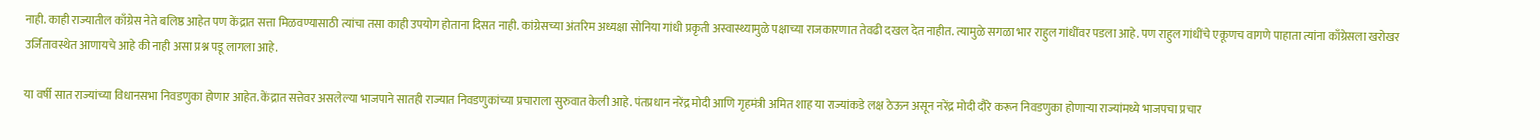नाही. काही राज्यातील काँग्रेस नेते बलिष्ठ आहेत पण केंद्रात सत्ता मिळवण्यासाठी त्यांचा तसा काही उपयोग होताना दिसत नाही. कांग्रेसच्या अंतरिम अध्यक्षा सोनिया गांधी प्रकृती अस्वास्थ्यामुळे पक्षाच्या राजकारणात तेवढी दखल देत नाहीत. त्यामुळे सगळा भार राहुल गांधींवर पडला आहे. पण राहुल गांधींचे एकूणच वागणे पाहाता त्यांना काँग्रेसला खरोखर उर्जितावस्थेत आणायचे आहे की नाही असा प्रश्न पडू लागला आहे.

या वर्षी सात राज्यांच्या विधानसभा निवडणुका होणार आहेत. केंद्रात सत्तेवर असलेल्या भाजपाने सातही राज्यात निवडणुकांच्या प्रचाराला सुरुवात केली आहे. पंतप्रधान नरेंद्र मोदी आणि गृहमंत्री अमित शाह या राज्यांकडे लक्ष ठेऊन असून नरेंद्र मोदी दौरे करून निवडणुका होणाऱ्या राज्यांमध्ये भाजपचा प्रचार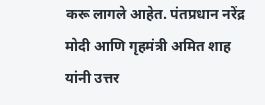करू लागले आहेत. पंतप्रधान नरेंद्र मोदी आणि गृहमंत्री अमित शाह यांनी उत्तर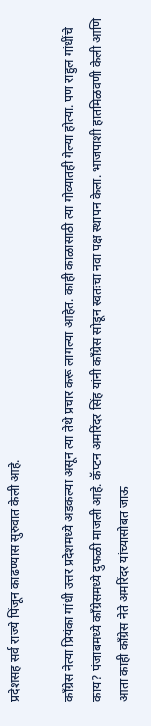प्रदेशसह सर्व राज्ये पिंजून काढण्यास सुरुवात केली आहे.

काँग्रेस नेत्या प्रियंका गांधी उत्तर प्रदेशमध्ये अडकल्या असून त्या तेथे प्रचार करू लागल्या आहेत. काही काळासाठी त्या गोव्यातही गेल्या होत्या. पण राहुल गांधींचे काय? पंजाबमध्ये काँग्रेसमध्ये दुफळी माजली आहे. कॅप्टन अमरिंदर सिंह यांनी काँग्रेस सोडून स्वतःचा नवा पक्ष स्थापन केला. भाजपाशी हातमिळवणी केली आणि आता काही काँग्रेस नेते अमरिंदर यांच्यासोबत जाऊ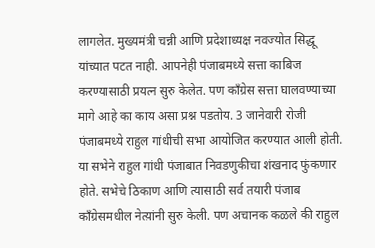लागलेत. मुख्यमंत्री चन्नी आणि प्रदेशाध्यक्ष नवज्योत सिद्धू यांच्यात पटत नाही. आपनेही पंजाबमध्ये सत्ता काबिज करण्यासाठी प्रयत्न सुरु केलेत. पण काँग्रेस सत्ता घालवण्याच्या मागे आहे का काय असा प्रश्न पडतोय. 3 जानेवारी रोजी पंजाबमध्ये राहुल गांधीची सभा आयोजित करण्यात आली होती. या सभेने राहुल गांधी पंजाबात निवडणुकीचा शंखनाद फुंकणार होते. सभेचे ठिकाण आणि त्यासाठी सर्व तयारी पंजाब काँग्रेसमधील नेत्य़ांनी सुरु केली. पण अचानक कळले की राहुल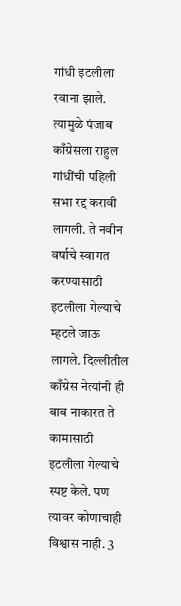गांधी इटलीला रवाना झाले. त्यामुळे पंजाब काँग्रेसला राहुल गांधींची पहिली सभा रद्द करावी लागली. ते नवीन वर्षाचे स्वागत करण्यासाठी इटलीला गेल्याचे म्हटले जाऊ लागले. दिल्लीतील काँग्रेस नेत्यांनी ही बाब नाकारत ते कामासाठी इटलीला गेल्याचे स्पष्ट केले. पण त्यावर कोणाचाही विश्वास नाही. 3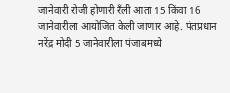जानेवारी रोजी होणारी रँली आता 15 किंवा 16 जानेवारीला आयोजित केली जाणार आहे. पंतप्रधान नरेंद्र मोदी 5 जानेवारीला पंजाबमध्ये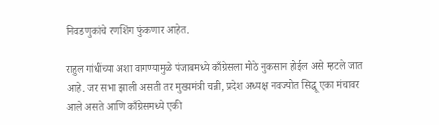निवडणुकांचे रणशिंग फुंकणार आहेत.

राहुल गांधींच्या अशा वागण्यामुळे पंजाबमध्ये काँग्रेसला मोठे नुकसान होईल असे म्हटले जात आहे. जर सभा झाली असती तर मुख्यमंत्री चन्नी, प्रदेश अध्यक्ष नवज्योत सिद्धू एका मंचावर आले असते आणि काँग्रेसमध्ये एकी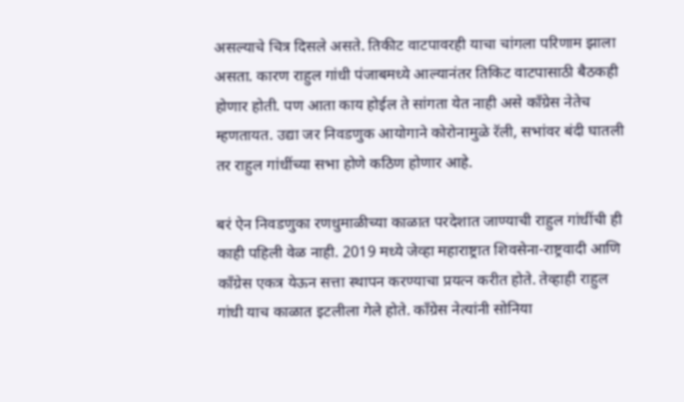असल्याचे चित्र दिसले असते. तिकीट वाटपावरही याचा चांगला परिणाम झाला असता. कारण राहुल गांधी पंजाबमध्ये आल्यानंतर तिकिट वाटपासाठी बैठकही होणार होती. पण आता काय होईल ते सांगता येत नाही असे काँग्रेस नेतेच म्हणतायत. उद्या जर निवडणुक आयोगाने कोरोनामुळे रॅली, सभांवर बंदी घातली तर राहुल गांधींच्या सभा होणे कठिण होणार आहे.

बरं ऐन निवडणुका रणधुमाळीच्या काळात परदेशात जाण्याची राहुल गांधींची ही काही पहिली वेळ नाही. 2019 मध्ये जेव्हा महाराष्ट्रात शिवसेना-राष्ट्रवादी आणि काँग्रेस एकत्र येऊन सत्ता स्थापन करण्याचा प्रयत्न करीत होते. तेव्हाही राहुल गांधी याच काळात इटलीला गेले होते. काँग्रेस नेत्यांनी सोनिया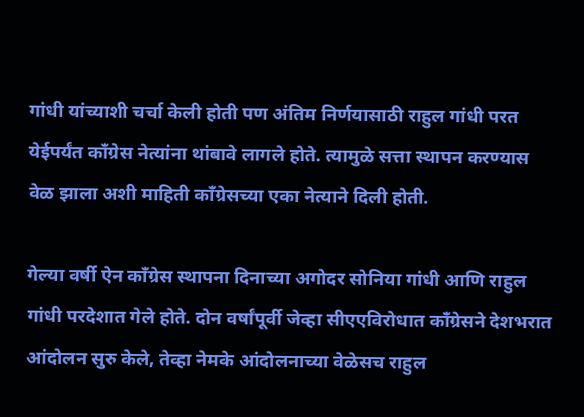गांधी यांच्याशी चर्चा केली होती पण अंतिम निर्णयासाठी राहुल गांधी परत येईपर्यंत काँग्रेस नेत्यांना थांबावे लागले होते. त्यामुळे सत्ता स्थापन करण्यास वेळ झाला अशी माहिती काँग्रेसच्या एका नेत्याने दिली होती.

गेल्या वर्षी ऐन काँग्रेस स्थापना दिनाच्या अगोदर सोनिया गांधी आणि राहुल गांधी परदेशात गेले होते. दोन वर्षांपूर्वी जेव्हा सीएएविरोधात काँग्रेसने देशभरात आंदोलन सुरु केले, तेव्हा नेमके आंदोलनाच्या वेळेसच राहुल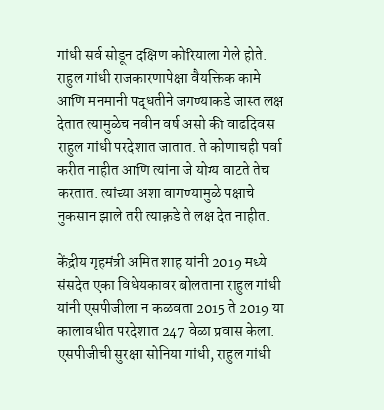गांधी सर्व सोडून दक्षिण कोरियाला गेले होते. राहुल गांधी राजकारणापेक्षा वैयक्तिक कामे आणि मनमानी पद्धतीने जगण्याकडे जास्त लक्ष देतात त्यामुळेच नवीन वर्ष असो की वाढदिवस राहुल गांधी परदेशात जातात. ते कोणाचही पर्वा करीत नाहीत आणि त्यांना जे योग्य वाटते तेच करतात. त्यांच्या अशा वागण्यामुळे पक्षाचे नुकसान झाले तरी त्याक़डे ते लक्ष देत नाहीत.

केंद्रीय गृहमंत्री अमित शाह यांनी 2019 मध्ये संसदेत एका विधेयकावर बोलताना राहुल गांधी यांनी एसपीजीला न कळवता 2015 ते 2019 या कालावधीत परदेशात 247 वेळा प्रवास केला. एसपीजीची सुरक्षा सोनिया गांधी, राहुल गांधी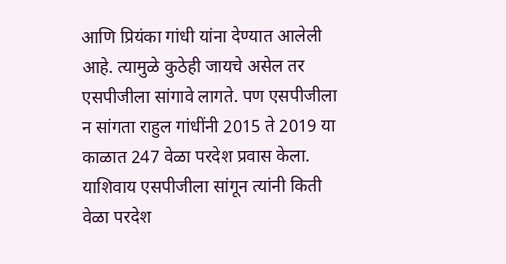आणि प्रियंका गांधी यांना देण्यात आलेली आहे. त्यामुळे कुठेही जायचे असेल तर एसपीजीला सांगावे लागते. पण एसपीजीला न सांगता राहुल गांधींनी 2015 ते 2019 या काळात 247 वेळा परदेश प्रवास केला. याशिवाय एसपीजीला सांगून त्यांनी किती वेळा परदेश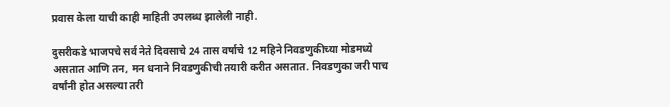प्रवास केला याची काही माहिती उपलब्ध झालेली नाही.

दुसरीकडे भाजपचे सर्व नेते दिवसाचे 24 तास वर्षाचे 12 महिने निवडणुकीच्या मोडमध्ये असतात आणि तन, मन धनाने निवडणुकीची तयारी करीत असतात. निवडणुका जरी पाच वर्षांनी होत असल्या तरी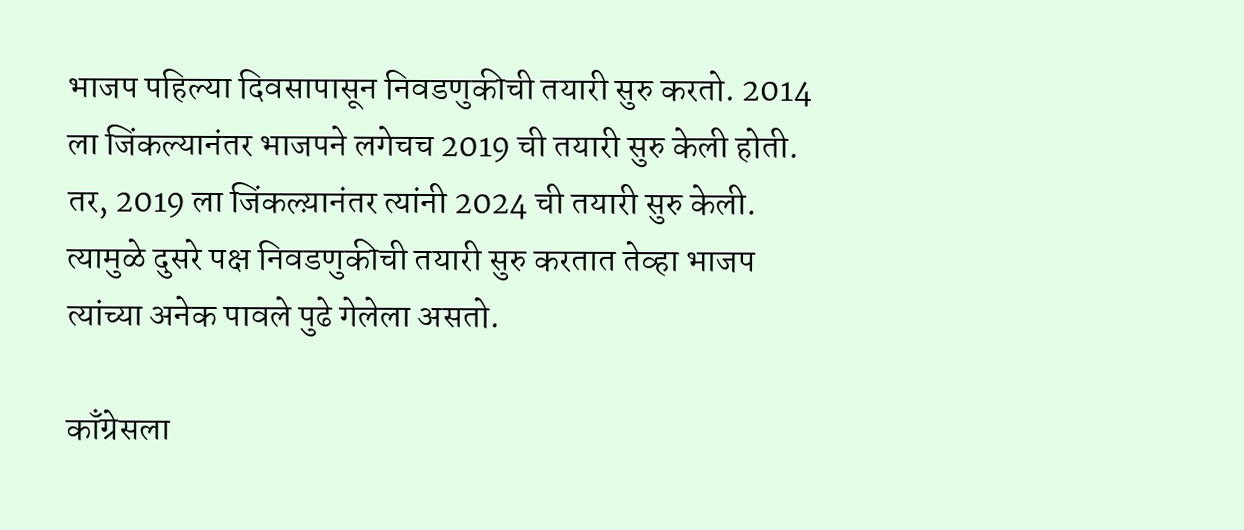भाजप पहिल्या दिवसापासून निवडणुकीची तयारी सुरु करतो. 2014 ला जिंकल्यानंतर भाजपने लगेचच 2019 ची तयारी सुरु केली होती. तर, 2019 ला जिंकल्य़ानंतर त्यांनी 2024 ची तयारी सुरु केली. त्यामुळे दुसरे पक्ष निवडणुकीची तयारी सुरु करतात तेव्हा भाजप त्यांच्या अनेक पावले पुढे गेलेला असतो.

काँग्रेसला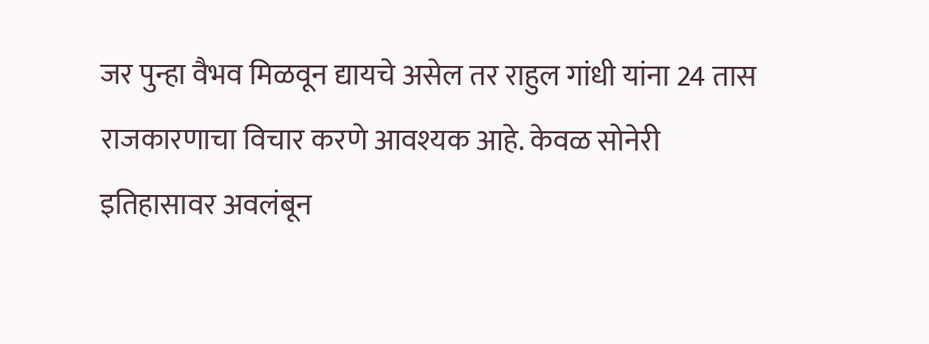जर पुन्हा वैभव मिळवून द्यायचे असेल तर राहुल गांधी यांना 24 तास राजकारणाचा विचार करणे आवश्यक आहे. केवळ सोनेरी इतिहासावर अवलंबून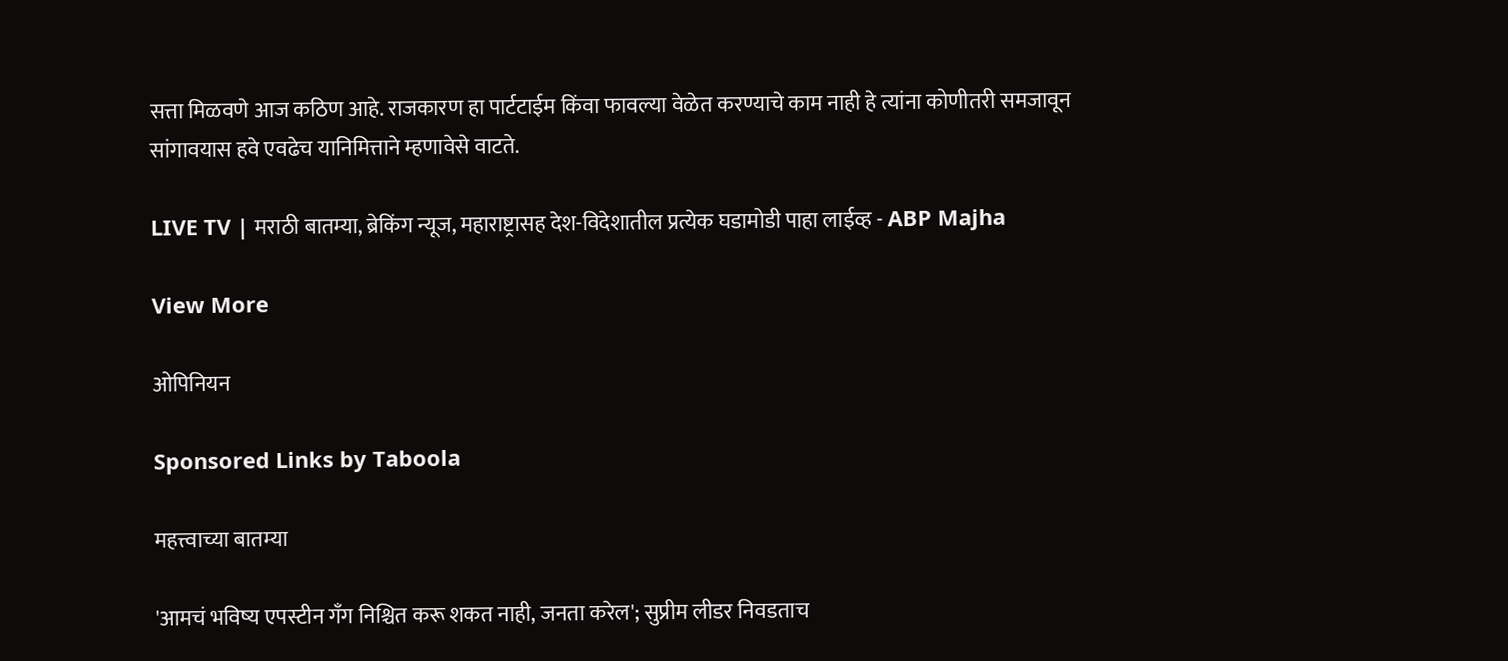सत्ता मिळवणे आज कठिण आहे. राजकारण हा पार्टटाईम किंवा फावल्या वेळेत करण्याचे काम नाही हे त्यांना कोणीतरी समजावून सांगावयास हवे एवढेच यानिमित्ताने म्हणावेसे वाटते.

LIVE TV | मराठी बातम्या, ब्रेकिंग न्यूज, महाराष्ट्रासह देश-विदेशातील प्रत्येक घडामोडी पाहा लाईव्ह - ABP Majha

View More

ओपिनियन

Sponsored Links by Taboola

महत्त्वाच्या बातम्या

'आमचं भविष्य एपस्टीन गँग निश्चित करू शकत नाही, जनता करेल'; सुप्रीम लीडर निवडताच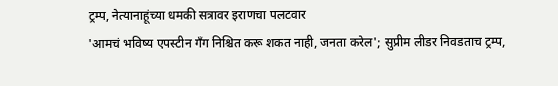ट्रम्प, नेत्यानाहूंच्या धमकी सत्रावर इराणचा पलटवार
'आमचं भविष्य एपस्टीन गँग निश्चित करू शकत नाही, जनता करेल'; सुप्रीम लीडर निवडताच ट्रम्प,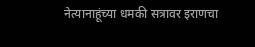नेत्यानाहूंच्या धमकी सत्रावर इराणचा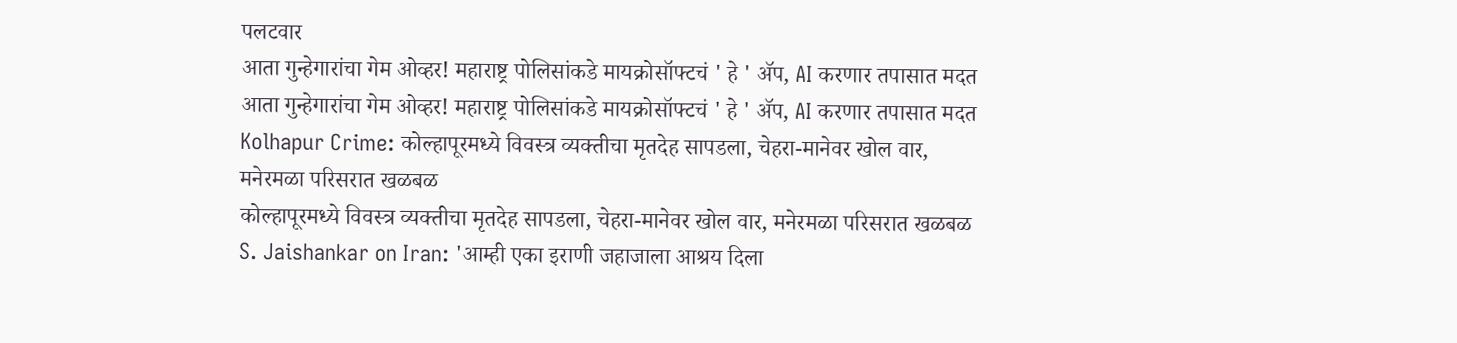पलटवार
आता गुन्हेगारांचा गेम ओव्हर! महाराष्ट्र पोलिसांकडे मायक्रोसॉफ्टचं ' हे ' ॲप, AI करणार तपासात मदत
आता गुन्हेगारांचा गेम ओव्हर! महाराष्ट्र पोलिसांकडे मायक्रोसॉफ्टचं ' हे ' ॲप, AI करणार तपासात मदत
Kolhapur Crime: कोल्हापूरमध्ये विवस्त्र व्यक्तीचा मृतदेह सापडला, चेहरा-मानेवर खोल वार, मनेरमळा परिसरात खळबळ
कोल्हापूरमध्ये विवस्त्र व्यक्तीचा मृतदेह सापडला, चेहरा-मानेवर खोल वार, मनेरमळा परिसरात खळबळ
S. Jaishankar on Iran: 'आम्ही एका इराणी जहाजाला आश्रय दिला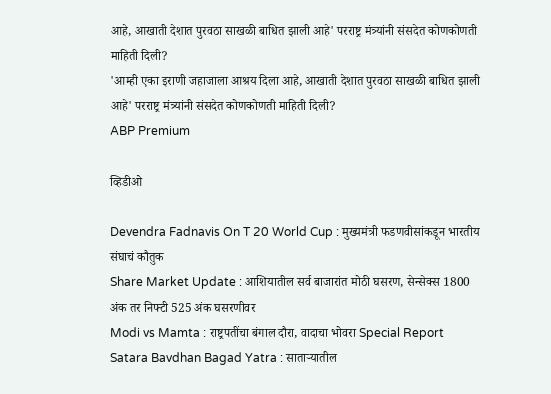आहे, आखाती देशात पुरवठा साखळी बाधित झाली आहे' परराष्ट्र मंत्र्यांनी संसदेत कोणकोणती माहिती दिली?
'आम्ही एका इराणी जहाजाला आश्रय दिला आहे, आखाती देशात पुरवठा साखळी बाधित झाली आहे' परराष्ट्र मंत्र्यांनी संसदेत कोणकोणती माहिती दिली?
ABP Premium

व्हिडीओ

Devendra Fadnavis On T 20 World Cup : मुख्यमंत्री फडणवीसांकडून भारतीय संघाचं कौतुक
Share Market Update : आशियातील सर्व बाजारांत मोठी घसरण, सेन्सेक्स 1800 अंक तर निफ्टी 525 अंक घसरणीवर
Modi vs Mamta : राष्ट्रपतींचा बंगाल दौरा, वादाचा भोवरा Special Report
Satara Bavdhan Bagad Yatra : साताऱ्यातील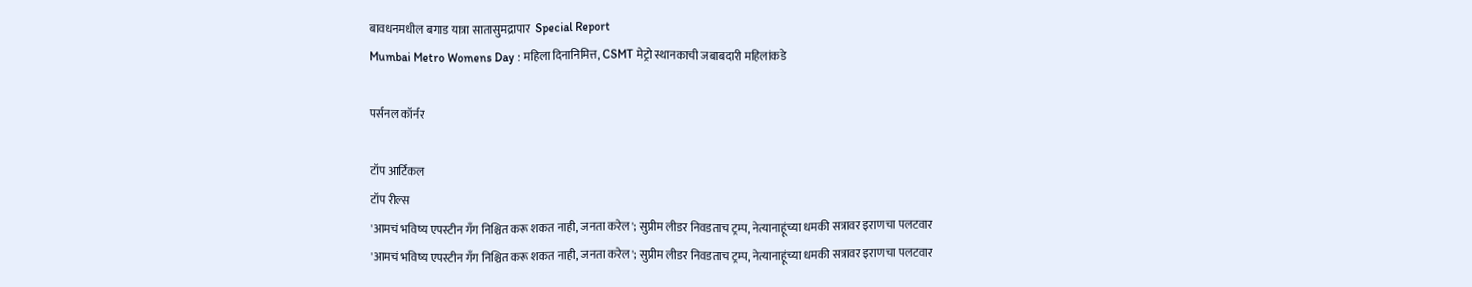बावधनमधील बगाड यात्रा सातासुमद्रापार  Special Report
Mumbai Metro Womens Day : महिला दिनानिमित्त, CSMT मेट्रो स्थानकाची जबाबदारी महिलांकडे

पर्सनल कॉर्नर

टॉप आर्टिकल
टॉप रील्स
'आमचं भविष्य एपस्टीन गँग निश्चित करू शकत नाही, जनता करेल'; सुप्रीम लीडर निवडताच ट्रम्प, नेत्यानाहूंच्या धमकी सत्रावर इराणचा पलटवार
'आमचं भविष्य एपस्टीन गँग निश्चित करू शकत नाही, जनता करेल'; सुप्रीम लीडर निवडताच ट्रम्प, नेत्यानाहूंच्या धमकी सत्रावर इराणचा पलटवार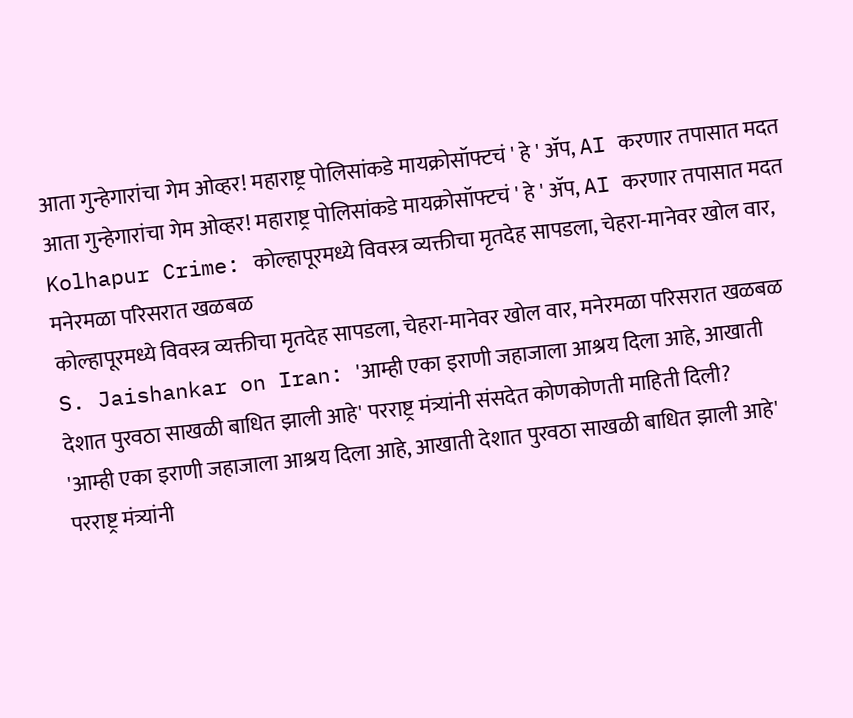आता गुन्हेगारांचा गेम ओव्हर! महाराष्ट्र पोलिसांकडे मायक्रोसॉफ्टचं ' हे ' ॲप, AI करणार तपासात मदत
आता गुन्हेगारांचा गेम ओव्हर! महाराष्ट्र पोलिसांकडे मायक्रोसॉफ्टचं ' हे ' ॲप, AI करणार तपासात मदत
Kolhapur Crime: कोल्हापूरमध्ये विवस्त्र व्यक्तीचा मृतदेह सापडला, चेहरा-मानेवर खोल वार, मनेरमळा परिसरात खळबळ
कोल्हापूरमध्ये विवस्त्र व्यक्तीचा मृतदेह सापडला, चेहरा-मानेवर खोल वार, मनेरमळा परिसरात खळबळ
S. Jaishankar on Iran: 'आम्ही एका इराणी जहाजाला आश्रय दिला आहे, आखाती देशात पुरवठा साखळी बाधित झाली आहे' परराष्ट्र मंत्र्यांनी संसदेत कोणकोणती माहिती दिली?
'आम्ही एका इराणी जहाजाला आश्रय दिला आहे, आखाती देशात पुरवठा साखळी बाधित झाली आहे' परराष्ट्र मंत्र्यांनी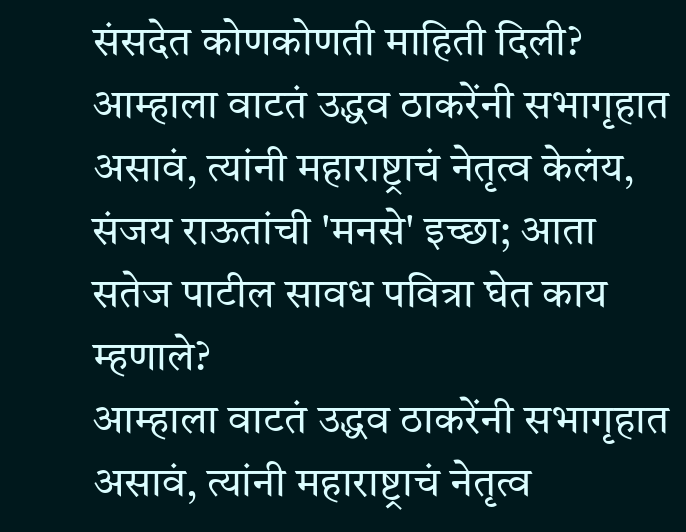संसदेत कोणकोणती माहिती दिली?
आम्हाला वाटतं उद्धव ठाकरेंनी सभागृहात असावं, त्यांनी महाराष्ट्राचं नेतृत्व केलंय, संजय राऊतांची 'मनसे' इच्छा; आता सतेज पाटील सावध पवित्रा घेत काय म्हणाले?
आम्हाला वाटतं उद्धव ठाकरेंनी सभागृहात असावं, त्यांनी महाराष्ट्राचं नेतृत्व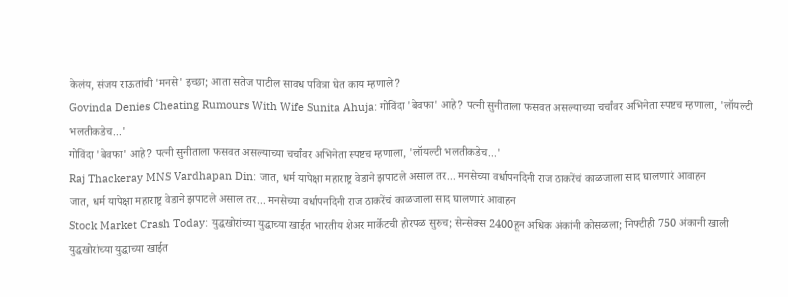केलंय, संजय राऊतांची 'मनसे' इच्छा; आता सतेज पाटील सावध पवित्रा घेत काय म्हणाले?
Govinda Denies Cheating Rumours With Wife Sunita Ahuja: गोविंदा 'बेवफा' आहे? पत्नी सुनीताला फसवत असल्याच्या चर्चांवर अभिनेता स्पष्टच म्हणाला, 'लॉयल्टी भलतीकडेच...'
गोविंदा 'बेवफा' आहे? पत्नी सुनीताला फसवत असल्याच्या चर्चांवर अभिनेता स्पष्टच म्हणाला, 'लॉयल्टी भलतीकडेच...'
Raj Thackeray MNS Vardhapan Din: जात, धर्म यापेक्षा महाराष्ट्र वेडाने झपाटले असाल तर... मनसेच्या वर्धापनदिनी राज ठाकरेंचं काळजाला साद घालणारं आवाहन
जात, धर्म यापेक्षा महाराष्ट्र वेडाने झपाटले असाल तर... मनसेच्या वर्धापनदिनी राज ठाकरेंचं काळजाला साद घालणारं आवाहन
Stock Market Crash Today: युद्धखोरांच्या युद्धाच्या खाईत भारतीय शेअर मार्केटची होरपळ सुरुच; सेन्सेक्स 2400हून अधिक अंकांनी कोसळला; निफ्टीही 750 अंकानी खाली
युद्धखोरांच्या युद्धाच्या खाईत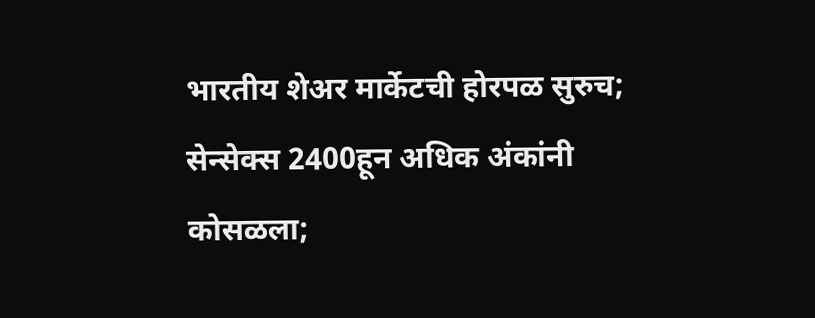भारतीय शेअर मार्केटची होरपळ सुरुच; सेन्सेक्स 2400हून अधिक अंकांनी कोसळला;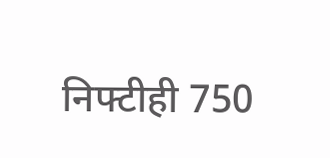निफ्टीही 750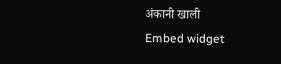अंकानी खाली
Embed widget